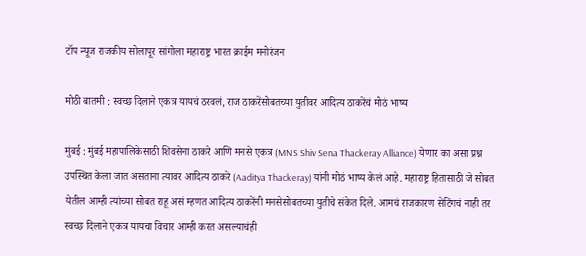टॉप न्यूज राजकीय सोलापूर सांगोला महाराष्ट्र भारत क्राईम मनोरंजन

मोठी बातमी : स्वच्छ दिलाने एकत्र यायचं ठरवलं, राज ठाकरेंसोबतच्या युतीवर आदित्य ठाकरेंचं मोठं भाष्य

मुंबई : मुंबई महापालिकेसाठी शिवसेना ठाकरे आणि मनसे एकत्र (MNS Shiv Sena Thackeray Alliance) येणार का असा प्रश्न उपस्थित केला जात असताना त्यावर आदित्य ठाकरे (Aaditya Thackeray) यांनी मोठं भाष्य केलं आहे. महाराष्ट्र हितासाठी जे सोबत येतील आम्ही त्यांच्या सोबत राहू असं म्हणत आदित्य ठाकरेंनी मनसेसोबतच्या युतीचे संकेत दिले. आमचं राजकारण सेटिंगचं नाही तर स्वच्छ दिलाने एकत्र यायचा विचार आम्ही करत असल्याचंही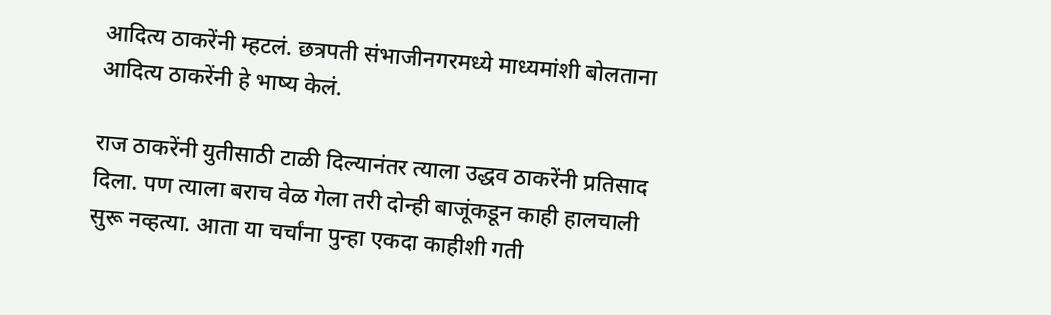आदित्य ठाकरेंनी म्हटलं. छत्रपती संभाजीनगरमध्ये माध्यमांशी बोलताना आदित्य ठाकरेंनी हे भाष्य केलं.

राज ठाकरेंनी युतीसाठी टाळी दिल्यानंतर त्याला उद्धव ठाकरेंनी प्रतिसाद दिला. पण त्याला बराच वेळ गेला तरी दोन्ही बाजूंकडून काही हालचाली सुरू नव्हत्या. आता या चर्चांना पुन्हा एकदा काहीशी गती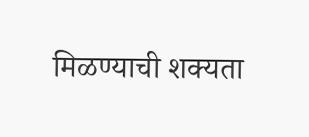मिळण्याची शक्यता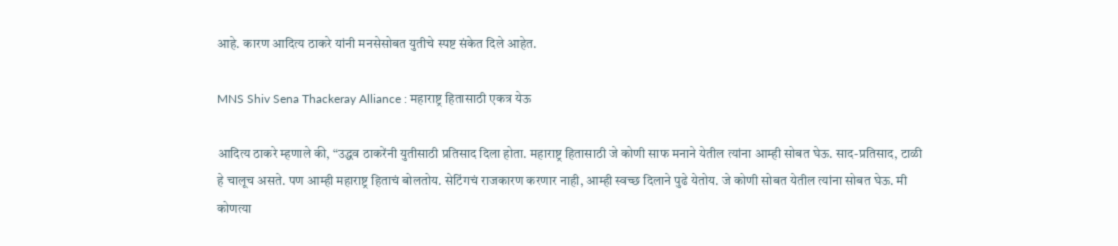आहे. कारण आदित्य ठाकरे यांनी मनसेसोबत युतीचे स्पष्ट संकेत दिले आहेत.

MNS Shiv Sena Thackeray Alliance : महाराष्ट्र हितासाठी एकत्र येऊ

आदित्य ठाकरे म्हणाले की, “उद्धव ठाकरेंनी युतीसाठी प्रतिसाद दिला होता. महाराष्ट्र हितासाठी जे कोणी साफ मनाने येतील त्यांना आम्ही सोबत घेऊ. साद-प्रतिसाद, टाळी हे चालूच असते. पण आम्ही महाराष्ट्र हिताचं बोलतोय. सेटिंगचं राजकारण करणार नाही, आम्ही स्वच्छ दिलाने पुढे येतोय. जे कोणी सोबत येतील त्यांना सोबत घेऊ. मी कोणत्या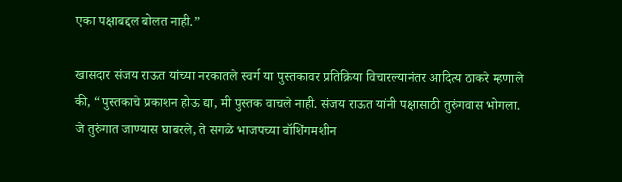एका पक्षाबद्दल बोलत नाही.”

खासदार संजय राऊत यांच्या नरकातले स्वर्ग या पुस्तकावर प्रतिक्रिया विचारल्यानंतर आदित्य ठाकरे म्हणाले की, “पुस्तकाचे प्रकाशन होऊ द्या, मी पुस्तक वाचले नाही. संजय राऊत यांनी पक्षासाठी तुरुंगवास भोगला. जे तुरुंगात जाण्यास घाबरले, ते सगळे भाजपच्या वॉशिंगमशीन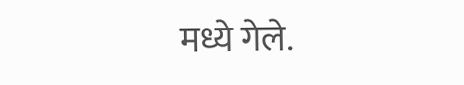मध्ये गेले.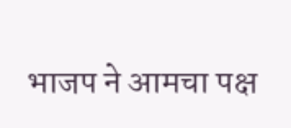भाजप ने आमचा पक्ष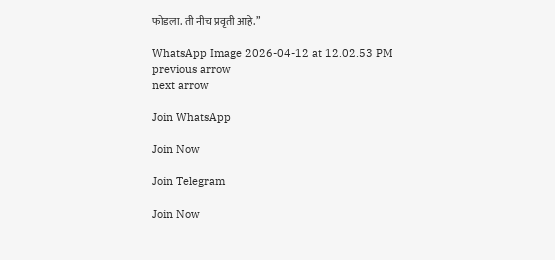फोडला. ती नीच प्रवृती आहे.”

WhatsApp Image 2026-04-12 at 12.02.53 PM
previous arrow
next arrow

Join WhatsApp

Join Now

Join Telegram

Join Now